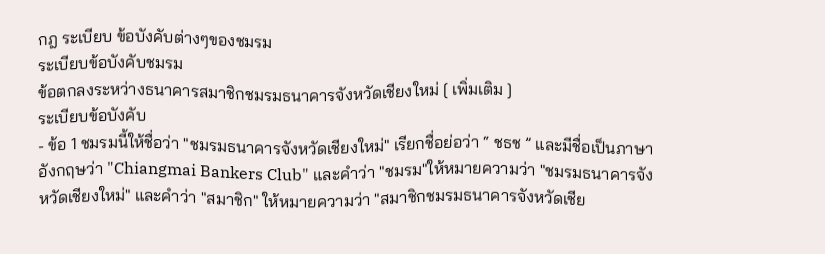กฎ ระเบียบ ข้อบังคับต่างๆของชมรม
ระเบียบข้อบังคับชมรม
ข้อตกลงระหว่างธนาคารสมาชิกชมรมธนาคารจังหวัดเชียงใหม่ [ เพิ่มเติม ]
ระเบียบข้อบังคับ
- ข้อ 1 ชมรมนี้ให้ชื่อว่า "ชมรมธนาคารจังหวัดเชียงใหม่" เรียกชื่อย่อว่า “ ชธช ” และมีชื่อเป็นภาษาอังกฤษว่า "Chiangmai Bankers Club" และคำว่า "ชมรม"ให้หมายความว่า "ชมรมธนาคารจังหวัดเชียงใหม่" และคำว่า "สมาชิก" ให้หมายความว่า "สมาชิกชมรมธนาคารจังหวัดเชีย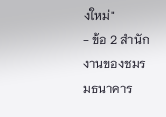งใหม่"
- ข้อ 2 สำนักงานของชมรมธนาคาร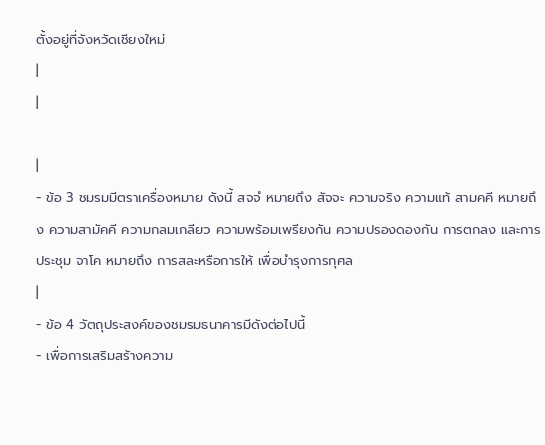ตั้งอยู่ที่จังหวัดเชียงใหม่
|
|

|
- ข้อ 3 ชมรมมีตราเครื่องหมาย ดังนี้ สจจํ หมายถึง สัจจะ ความจริง ความแท้ สามคคี หมายถึง ความสามัคคี ความกลมเกลียว ความพร้อมเพรียงกัน ความปรองดองกัน การตกลง และการประชุม จาโค หมายถึง การสละหรือการให้ เพื่อบำรุงการกุศล
|
- ข้อ 4 วัตถุประสงค์ของชมรมธนาคารมีดังต่อไปนี้
- เพื่อการเสริมสร้างความ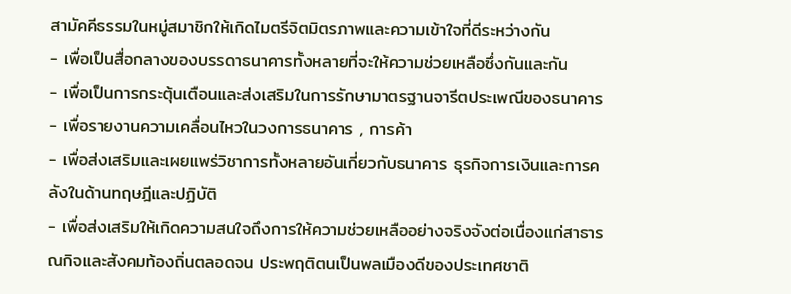สามัคคีธรรมในหมู่สมาชิกให้เกิดไมตรีจิตมิตรภาพและความเข้าใจที่ดีระหว่างกัน
- เพื่อเป็นสื่อกลางของบรรดาธนาคารทั้งหลายที่จะให้ความช่วยเหลือซึ่งกันและกัน
- เพื่อเป็นการกระตุ้นเตือนและส่งเสริมในการรักษามาตรฐานจารีตประเพณีของธนาคาร
- เพื่อรายงานความเคลื่อนไหวในวงการธนาคาร , การค้า
- เพื่อส่งเสริมและเผยแพร่วิชาการทั้งหลายอันเกี่ยวกับธนาคาร ธุรกิจการเงินและการคลังในด้านทฤษฎีและปฏิบัติ
- เพื่อส่งเสริมให้เกิดความสนใจถึงการให้ความช่วยเหลืออย่างจริงจังต่อเนื่องแก่สาธารณกิจและสังคมท้องถิ่นตลอดจน ประพฤติตนเป็นพลเมืองดีของประเทศชาติ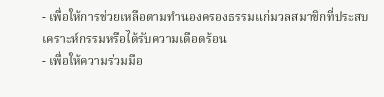- เพื่อให้การช่วยเหลือตามทำนองครองธรรมแก่มวลสมาชิกที่ประสบเคราะห์กรรมหรือได้รับความเดือดร้อน
- เพื่อให้ความร่วมมือ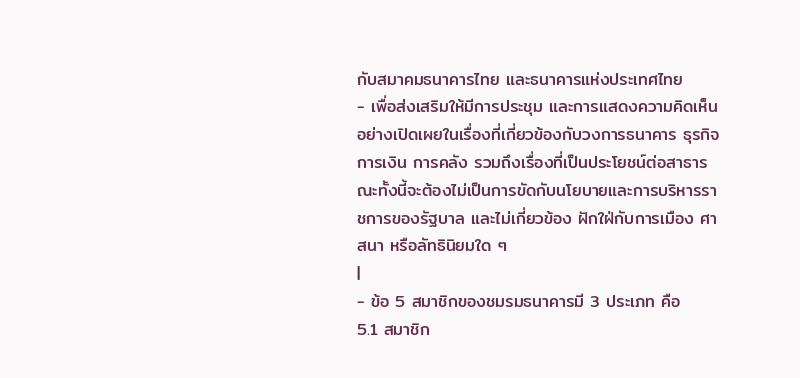กับสมาคมธนาคารไทย และธนาคารแห่งประเทศไทย
- เพื่อส่งเสริมให้มีการประชุม และการแสดงความคิดเห็นอย่างเปิดเผยในเรื่องที่เกี่ยวข้องกับวงการธนาคาร ธุรกิจ การเงิน การคลัง รวมถึงเรื่องที่เป็นประโยชน์ต่อสาธารณะทั้งนี้จะต้องไม่เป็นการขัดกับนโยบายและการบริหารราชการของรัฐบาล และไม่เกี่ยวข้อง ฝักใฝ่กับการเมือง ศาสนา หรือลัทธินิยมใด ๆ
|
- ข้อ 5 สมาชิกของชมรมธนาคารมี 3 ประเภท คือ
5.1 สมาชิก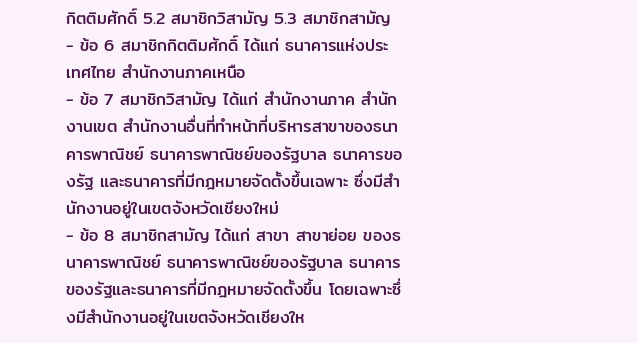กิตติมศักดิ์ 5.2 สมาชิกวิสามัญ 5.3 สมาชิกสามัญ - ข้อ 6 สมาชิกกิตติมศักดิ์ ได้แก่ ธนาคารแห่งประเทศไทย สำนักงานภาคเหนือ
- ข้อ 7 สมาชิกวิสามัญ ได้แก่ สำนักงานภาค สำนักงานเขต สำนักงานอื่นที่ทำหน้าที่บริหารสาขาของธนาคารพาณิชย์ ธนาคารพาณิชย์ของรัฐบาล ธนาคารของรัฐ และธนาคารที่มีกฎหมายจัดตั้งขึ้นเฉพาะ ซึ่งมีสำนักงานอยู่ในเขตจังหวัดเชียงใหม่
- ข้อ 8 สมาชิกสามัญ ได้แก่ สาขา สาขาย่อย ของธนาคารพาณิชย์ ธนาคารพาณิชย์ของรัฐบาล ธนาคารของรัฐและธนาคารที่มีกฎหมายจัดตั้งขึ้น โดยเฉพาะซึ่งมีสำนักงานอยู่ในเขตจังหวัดเชียงให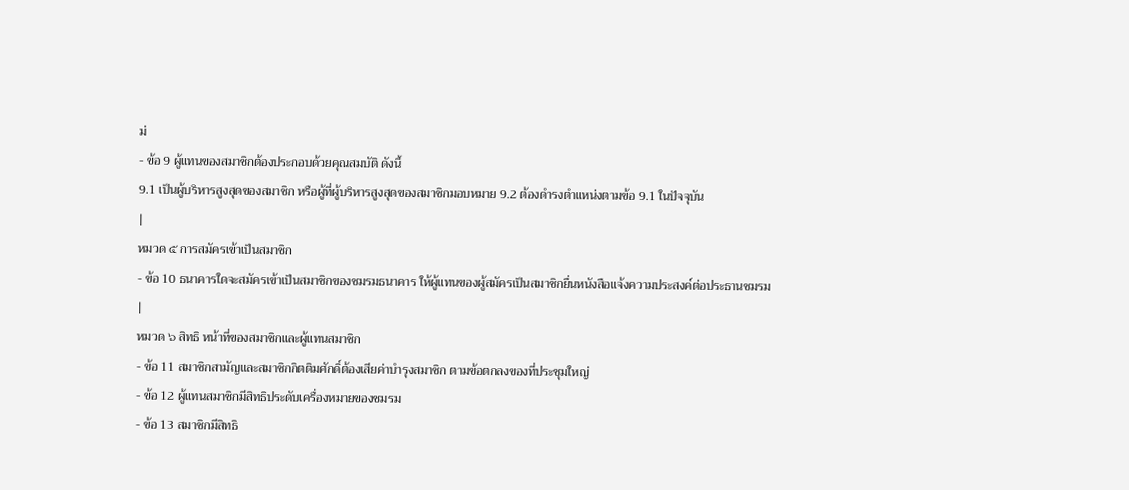ม่
- ข้อ 9 ผู้แทนของสมาชิกต้องประกอบด้วยคุณสมบัติ ดังนี้
9.1 เป็นผู้บริหารสูงสุดของสมาชิก หรือผู้ที่ผู้บริหารสูงสุดของสมาชิกมอบหมาย 9.2 ต้องดำรงตำแหน่งตามข้อ 9.1 ในปัจจุบัน
|
หมวด ๕ การสมัครเข้าเป็นสมาชิก
- ข้อ 10 ธนาคารใดจะสมัครเข้าเป็นสมาชิกของชมรมธนาคาร ให้ผู้แทนของผู้สมัครเป็นสมาชิกยื่นหนังสือแจ้งความประสงค์ต่อประธานชมรม
|
หมวด ๖ สิทธิ หน้าที่ของสมาชิกและผู้แทนสมาชิก
- ข้อ 11 สมาชิกสามัญและสมาชิกกิตติมศักดิ์ต้องเสียค่าบำรุงสมาชิก ตามข้อตกลงของที่ประชุมใหญ่
- ข้อ 12 ผู้แทนสมาชิกมีสิทธิประดับเครื่องหมายของชมรม
- ข้อ 13 สมาชิกมีสิทธิ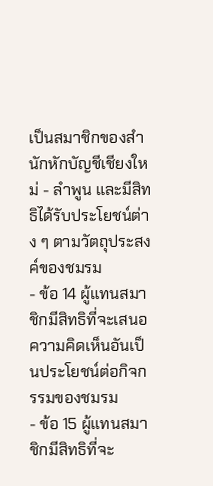เป็นสมาชิกของสำนักหักบัญชีเชียงใหม่ - ลำพูน และมีสิทธิได้รับประโยชน์ต่าง ๆ ตามวัตถุประสงค์ของชมรม
- ข้อ 14 ผู้แทนสมาชิกมีสิทธิที่จะเสนอความคิดเห็นอันเป็นประโยชน์ต่อกิจกรรมของชมรม
- ข้อ 15 ผู้แทนสมาชิกมีสิทธิที่จะ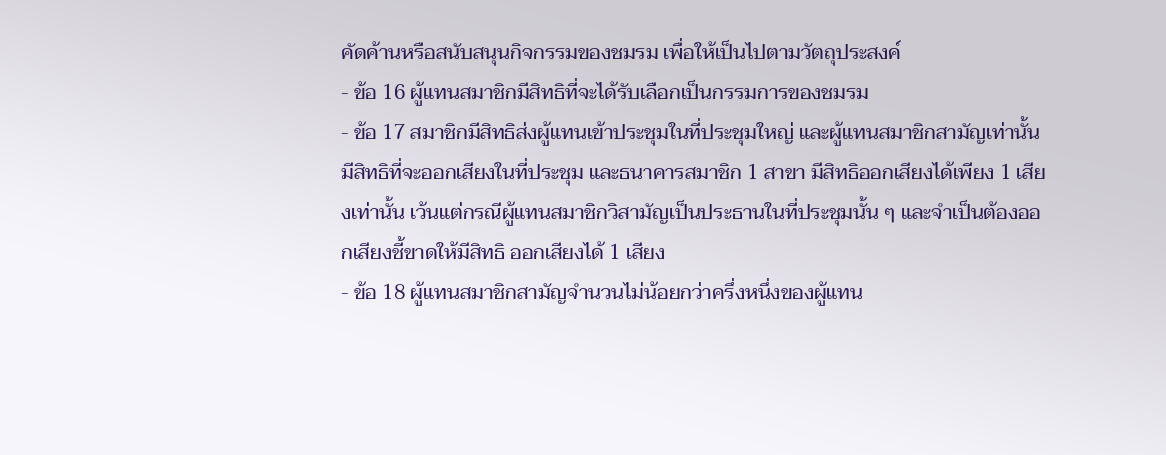คัดค้านหรือสนับสนุนกิจกรรมของชมรม เพื่อให้เป็นไปตามวัตถุประสงค์
- ข้อ 16 ผู้แทนสมาชิกมีสิทธิที่จะได้รับเลือกเป็นกรรมการของชมรม
- ข้อ 17 สมาชิกมีสิทธิส่งผู้แทนเข้าประชุมในที่ประชุมใหญ่ และผู้แทนสมาชิกสามัญเท่านั้นมีสิทธิที่จะออกเสียงในที่ประชุม และธนาคารสมาชิก 1 สาขา มีสิทธิออกเสียงได้เพียง 1 เสียงเท่านั้น เว้นแต่กรณีผู้แทนสมาชิกวิสามัญเป็นประธานในที่ประชุมนั้น ๆ และจำเป็นต้องออกเสียงชี้ขาดให้มีสิทธิ ออกเสียงได้ 1 เสียง
- ข้อ 18 ผู้แทนสมาชิกสามัญจำนวนไม่น้อยกว่าครึ่งหนึ่งของผู้แทน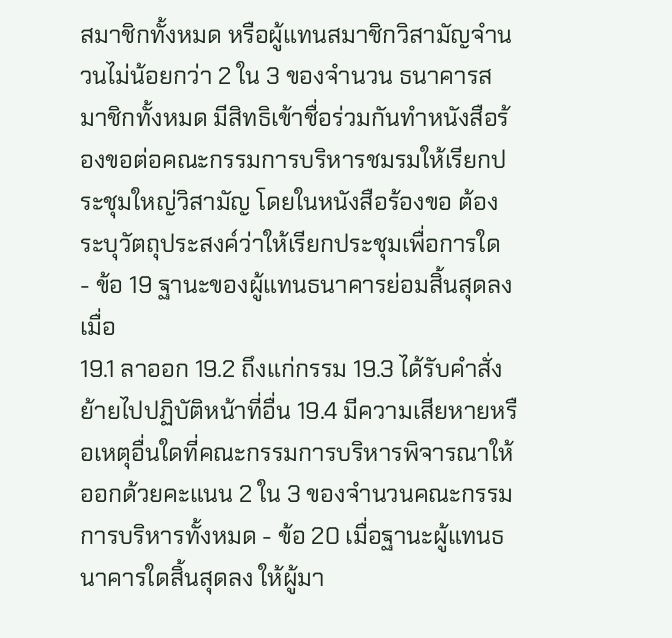สมาชิกทั้งหมด หรือผู้แทนสมาชิกวิสามัญจำนวนไม่น้อยกว่า 2 ใน 3 ของจำนวน ธนาคารสมาชิกทั้งหมด มีสิทธิเข้าชื่อร่วมกันทำหนังสือร้องขอต่อคณะกรรมการบริหารชมรมให้เรียกประชุมใหญ่วิสามัญ โดยในหนังสือร้องขอ ต้องระบุวัตถุประสงค์ว่าให้เรียกประชุมเพื่อการใด
- ข้อ 19 ฐานะของผู้แทนธนาคารย่อมสิ้นสุดลงเมื่อ
19.1 ลาออก 19.2 ถึงแก่กรรม 19.3 ได้รับคำสั่งย้ายไปปฏิบัติหน้าที่อื่น 19.4 มีความเสียหายหรือเหตุอื่นใดที่คณะกรรมการบริหารพิจารณาให้ออกด้วยคะแนน 2 ใน 3 ของจำนวนคณะกรรมการบริหารทั้งหมด - ข้อ 20 เมื่อฐานะผู้แทนธนาคารใดสิ้นสุดลง ให้ผู้มา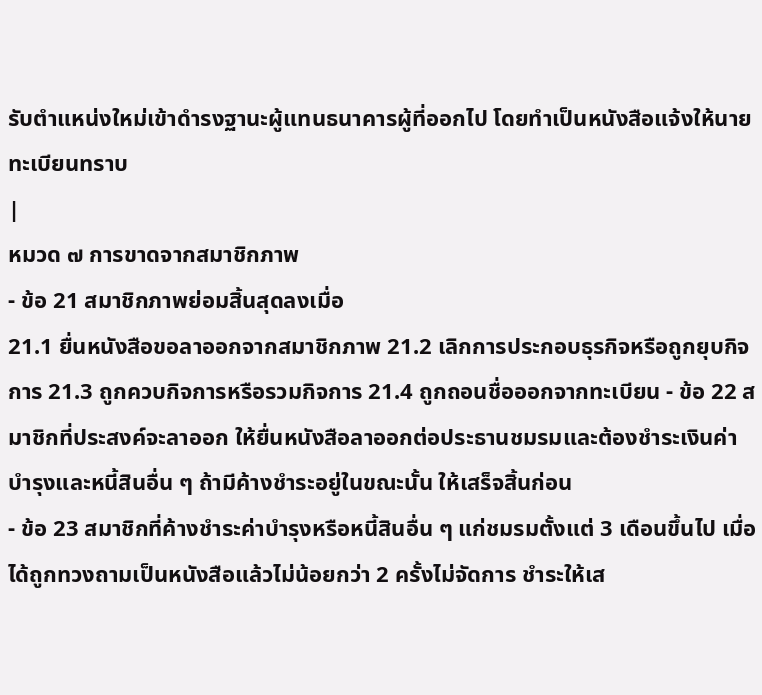รับตำแหน่งใหม่เข้าดำรงฐานะผู้แทนธนาคารผู้ที่ออกไป โดยทำเป็นหนังสือแจ้งให้นาย ทะเบียนทราบ
|
หมวด ๗ การขาดจากสมาชิกภาพ
- ข้อ 21 สมาชิกภาพย่อมสิ้นสุดลงเมื่อ
21.1 ยื่นหนังสือขอลาออกจากสมาชิกภาพ 21.2 เลิกการประกอบธุรกิจหรือถูกยุบกิจการ 21.3 ถูกควบกิจการหรือรวมกิจการ 21.4 ถูกถอนชื่อออกจากทะเบียน - ข้อ 22 สมาชิกที่ประสงค์จะลาออก ให้ยื่นหนังสือลาออกต่อประธานชมรมและต้องชำระเงินค่าบำรุงและหนี้สินอื่น ๆ ถ้ามีค้างชำระอยู่ในขณะนั้น ให้เสร็จสิ้นก่อน
- ข้อ 23 สมาชิกที่ค้างชำระค่าบำรุงหรือหนี้สินอื่น ๆ แก่ชมรมตั้งแต่ 3 เดือนขึ้นไป เมื่อได้ถูกทวงถามเป็นหนังสือแล้วไม่น้อยกว่า 2 ครั้งไม่จัดการ ชำระให้เส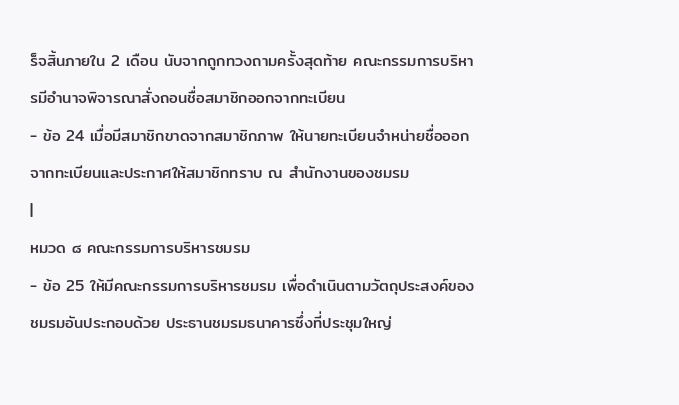ร็จสิ้นภายใน 2 เดือน นับจากถูกทวงถามครั้งสุดท้าย คณะกรรมการบริหารมีอำนาจพิจารณาสั่งถอนชื่อสมาชิกออกจากทะเบียน
- ข้อ 24 เมื่อมีสมาชิกขาดจากสมาชิกภาพ ให้นายทะเบียนจำหน่ายชื่อออกจากทะเบียนและประกาศให้สมาชิกทราบ ณ สำนักงานของชมรม
|
หมวด ๘ คณะกรรมการบริหารชมรม
- ข้อ 25 ให้มีคณะกรรมการบริหารชมรม เพื่อดำเนินตามวัตถุประสงค์ของชมรมอันประกอบด้วย ประธานชมรมธนาคารซึ่งที่ประชุมใหญ่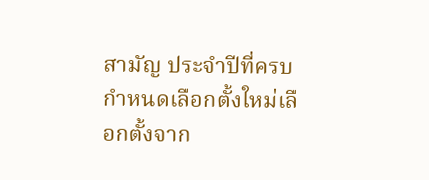สามัญ ประจำปีที่ครบกำหนดเลือกตั้งใหม่เลือกตั้งจาก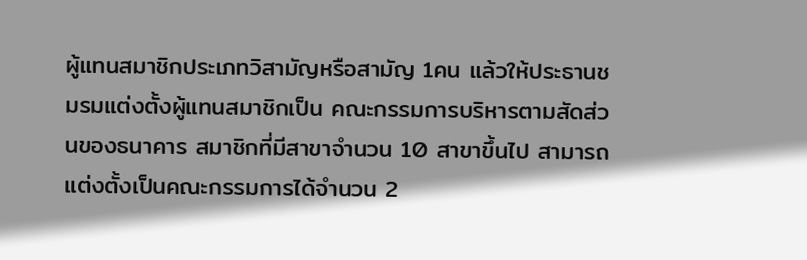ผู้แทนสมาชิกประเภทวิสามัญหรือสามัญ 1คน แล้วให้ประธานชมรมแต่งตั้งผู้แทนสมาชิกเป็น คณะกรรมการบริหารตามสัดส่วนของธนาคาร สมาชิกที่มีสาขาจำนวน 10 สาขาขึ้นไป สามารถแต่งตั้งเป็นคณะกรรมการได้จำนวน 2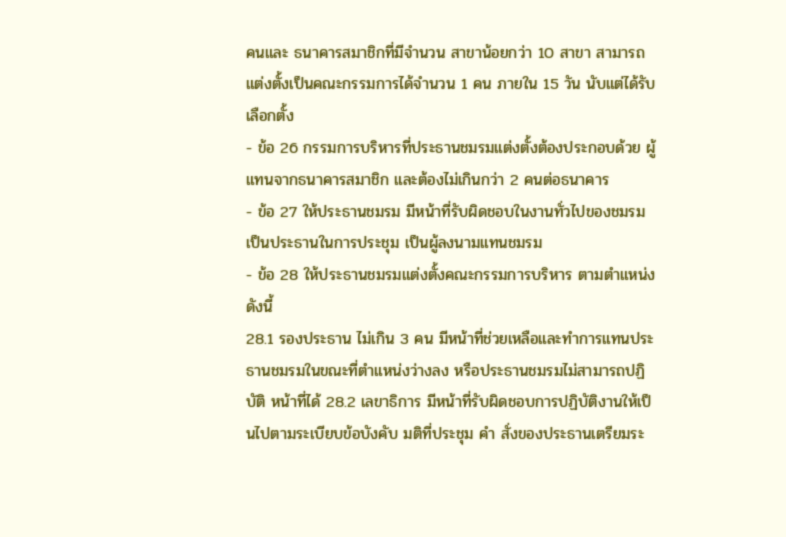คนและ ธนาคารสมาชิกที่มีจำนวน สาขาน้อยกว่า 10 สาขา สามารถแต่งตั้งเป็นคณะกรรมการได้จำนวน 1 คน ภายใน 15 วัน นับแต่ได้รับเลือกตั้ง
- ข้อ 26 กรรมการบริหารที่ประธานชมรมแต่งตั้งต้องประกอบด้วย ผู้แทนจากธนาคารสมาชิก และต้องไม่เกินกว่า 2 คนต่อธนาคาร
- ข้อ 27 ให้ประธานชมรม มีหน้าที่รับผิดชอบในงานทั่วไปของชมรม เป็นประธานในการประชุม เป็นผู้ลงนามแทนชมรม
- ข้อ 28 ให้ประธานชมรมแต่งตั้งคณะกรรมการบริหาร ตามตำแหน่ง ดังนี้
28.1 รองประธาน ไม่เกิน 3 คน มีหน้าที่ช่วยเหลือและทำการแทนประธานชมรมในขณะที่ตำแหน่งว่างลง หรือประธานชมรมไม่สามารถปฏิบัติ หน้าที่ได้ 28.2 เลขาธิการ มีหน้าที่รับผิดชอบการปฏิบัติงานให้เป็นไปตามระเบียบข้อบังคับ มติที่ประชุม คำ สั่งของประธานเตรียมระ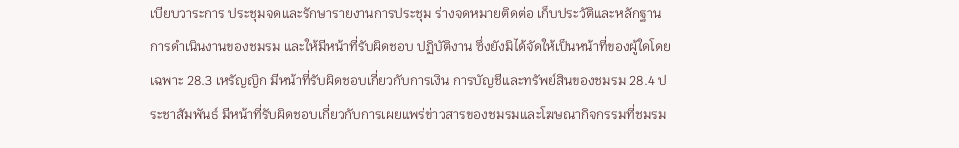เบียบวาระการ ประชุมจดและรักษารายงานการประชุม ร่างจดหมายติดต่อ เก็บประวัติและหลักฐานการดำเนินงานของชมรม และให้มีหน้าที่รับผิดชอบ ปฏิบัติงาน ซึ่งยังมิได้จัดให้เป็นหน้าที่ของผู้ใดโดยเฉพาะ 28.3 เหรัญญิก มีหน้าที่รับผิดชอบเกี่ยวกับการเงิน การบัญชีและทรัพย์สินของชมรม 28.4 ประชาสัมพันธ์ มีหน้าที่รับผิดชอบเกี่ยวกับการเผยแพร่ข่าวสารของชมรมและโฆษณากิจกรรมที่ชมรม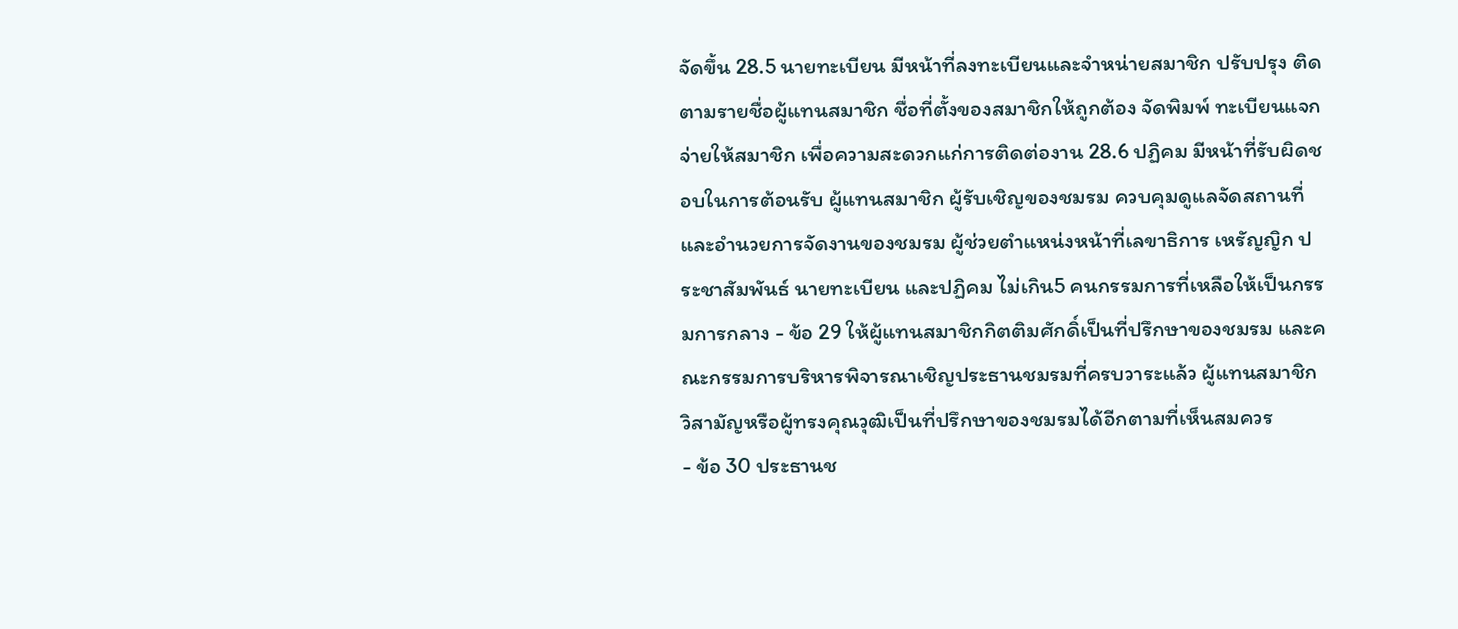จัดขึ้น 28.5 นายทะเบียน มีหน้าที่ลงทะเบียนและจำหน่ายสมาชิก ปรับปรุง ติดตามรายชื่อผู้แทนสมาชิก ชื่อที่ตั้งของสมาชิกให้ถูกต้อง จัดพิมพ์ ทะเบียนแจกจ่ายให้สมาชิก เพื่อความสะดวกแก่การติดต่องาน 28.6 ปฏิคม มีหน้าที่รับผิดชอบในการต้อนรับ ผู้แทนสมาชิก ผู้รับเชิญของชมรม ควบคุมดูแลจัดสถานที่ และอำนวยการจัดงานของชมรม ผู้ช่วยตำแหน่งหน้าที่เลขาธิการ เหรัญญิก ประชาสัมพันธ์ นายทะเบียน และปฏิคม ไม่เกิน5 คนกรรมการที่เหลือให้เป็นกรรมการกลาง - ข้อ 29 ให้ผู้แทนสมาชิกกิตติมศักดิ์เป็นที่ปรึกษาของชมรม และคณะกรรมการบริหารพิจารณาเชิญประธานชมรมที่ครบวาระแล้ว ผู้แทนสมาชิก วิสามัญหรือผู้ทรงคุณวุฒิเป็นที่ปรึกษาของชมรมได้อีกตามที่เห็นสมควร
- ข้อ 30 ประธานช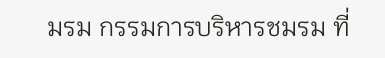มรม กรรมการบริหารชมรม ที่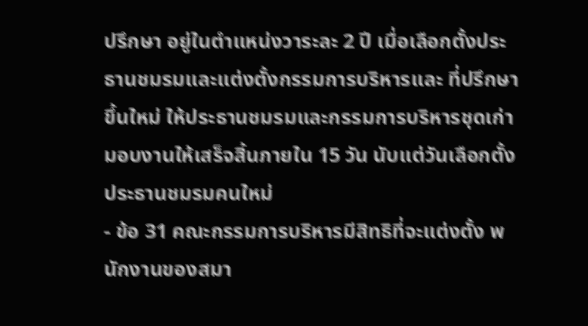ปรึกษา อยู่ในตำแหน่งวาระละ 2 ปี เมื่อเลือกตั้งประธานชมรมและแต่งตั้งกรรมการบริหารและ ที่ปรึกษาขึ้นใหม่ ให้ประธานชมรมและกรรมการบริหารชุดเก่ามอบงานให้เสร็จสิ้นภายใน 15 วัน นับแต่วันเลือกตั้งประธานชมรมคนใหม่
- ข้อ 31 คณะกรรมการบริหารมีสิทธิที่จะแต่งตั้ง พนักงานของสมา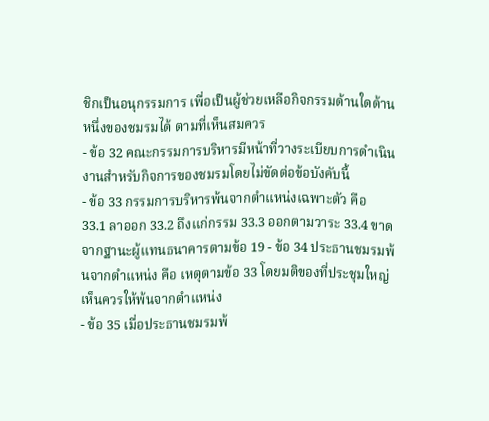ชิกเป็นอนุกรรมการ เพื่อเป็นผู้ช่วยเหลือกิจกรรมด้านใดด้านหนึ่งของชมรมได้ ตามที่เห็นสมควร
- ข้อ 32 คณะกรรมการบริหารมีหน้าที่วางระเบียบการดำเนินงานสำหรับกิจการของชมรมโดยไม่ขัดต่อข้อบังคับนี้
- ข้อ 33 กรรมการบริหารพ้นจากตำแหน่งเฉพาะตัว คือ
33.1 ลาออก 33.2 ถึงแก่กรรม 33.3 ออกตามวาระ 33.4 ขาดจากฐานะผู้แทนธนาคารตามข้อ 19 - ข้อ 34 ประธานชมรมพ้นจากตำแหน่ง คือ เหตุตามข้อ 33 โดยมติของที่ประชุมใหญ่เห็นควรให้พ้นจากตำแหน่ง
- ข้อ 35 เมื่อประธานชมรมพ้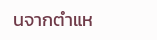นจากตำแห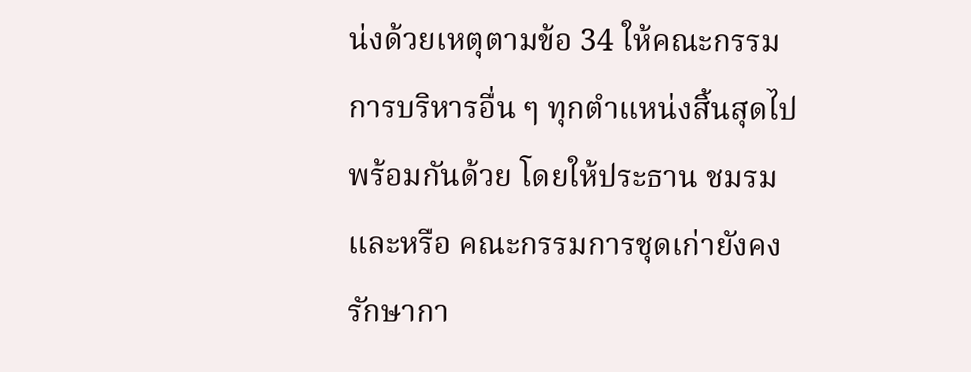น่งด้วยเหตุตามข้อ 34 ให้คณะกรรมการบริหารอื่น ๆ ทุกตำแหน่งสิ้นสุดไปพร้อมกันด้วย โดยให้ประธาน ชมรม และหรือ คณะกรรมการชุดเก่ายังคงรักษากา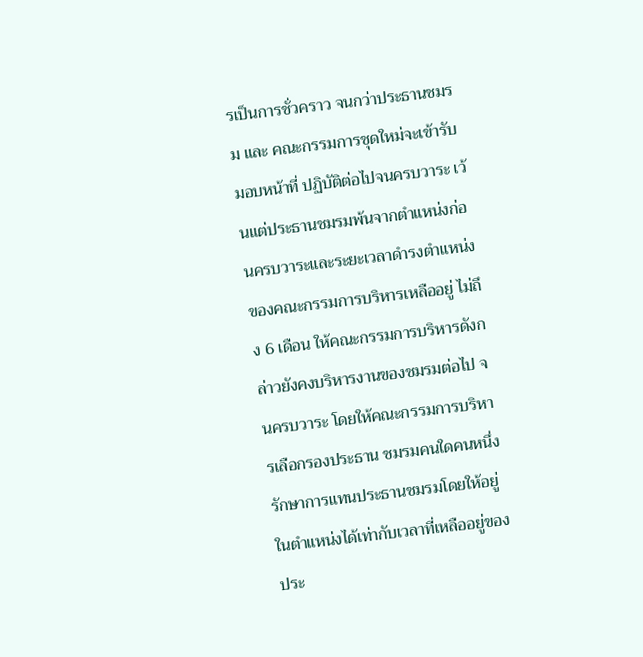รเป็นการชั่วคราว จนกว่าประธานชมรม และ คณะกรรมการชุดใหม่จะเข้ารับมอบหน้าที่ ปฏิบัติต่อไปจนครบวาระ เว้นแต่ประธานชมรมพ้นจากตำแหน่งก่อนครบวาระและระยะเวลาดำรงตำแหน่งของคณะกรรมการบริหารเหลืออยู่ ไม่ถึง 6 เดือน ให้คณะกรรมการบริหารดังกล่าวยังคงบริหารงานของชมรมต่อไป จนครบวาระ โดยให้คณะกรรมการบริหารเลือกรองประธาน ชมรมคนใดคนหนึ่งรักษาการแทนประธานชมรมโดยให้อยู่ในตำแหน่งได้เท่ากับเวลาที่เหลืออยู่ของประ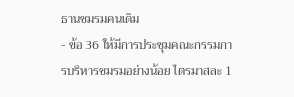ธานชมรมคนเดิม
- ข้อ 36 ให้มีการประชุมคณะกรรมการบริหารชมรมอย่างน้อย ไตรมาสละ 1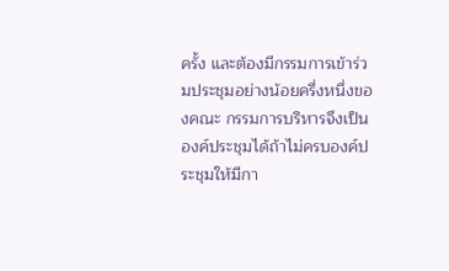ครั้ง และต้องมีกรรมการเข้าร่วมประชุมอย่างน้อยครึ่งหนึ่งของคณะ กรรมการบริหารจึงเป็นองค์ประชุมได้ถ้าไม่ครบองค์ประชุมให้มีกา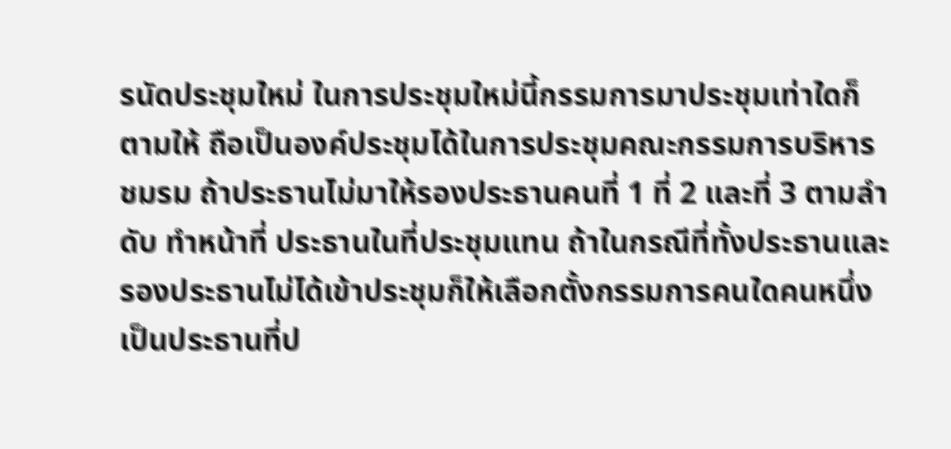รนัดประชุมใหม่ ในการประชุมใหม่นี้กรรมการมาประชุมเท่าใดก็ตามให้ ถือเป็นองค์ประชุมได้ในการประชุมคณะกรรมการบริหารชมรม ถ้าประธานไม่มาให้รองประธานคนที่ 1 ที่ 2 และที่ 3 ตามลำดับ ทำหน้าที่ ประธานในที่ประชุมแทน ถ้าในกรณีที่ทั้งประธานและรองประธานไม่ได้เข้าประชุมก็ให้เลือกตั้งกรรมการคนใดคนหนึ่งเป็นประธานที่ป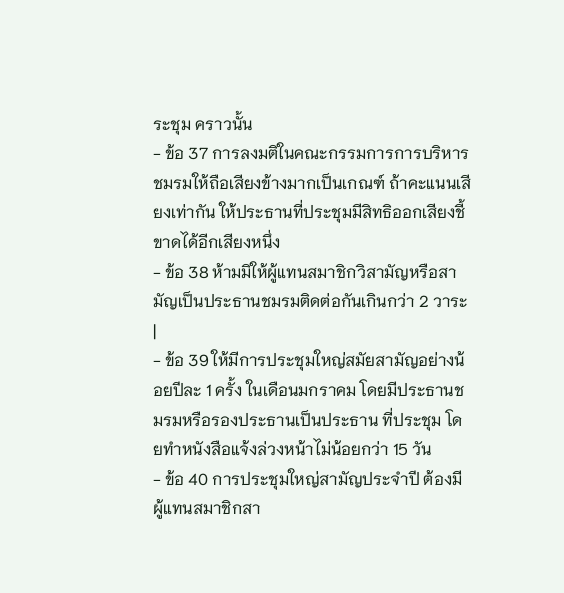ระชุม คราวนั้น
- ข้อ 37 การลงมติในคณะกรรมการการบริหารชมรมให้ถือเสียงข้างมากเป็นเกณฑ์ ถ้าคะแนนเสียงเท่ากัน ให้ประธานที่ประชุมมีสิทธิออกเสียงชี้ ขาดได้อีกเสียงหนึ่ง
- ข้อ 38 ห้ามมิให้ผู้แทนสมาชิกวิสามัญหรือสามัญเป็นประธานชมรมติดต่อกันเกินกว่า 2 วาระ
|
- ข้อ 39 ให้มีการประชุมใหญ่สมัยสามัญอย่างน้อยปีละ 1 ครั้ง ในเดือนมกราคม โดยมีประธานชมรมหรือรองประธานเป็นประธาน ที่ประชุม โดยทำหนังสือแจ้งล่วงหน้าไม่น้อยกว่า 15 วัน
- ข้อ 40 การประชุมใหญ่สามัญประจำปี ต้องมีผู้แทนสมาชิกสา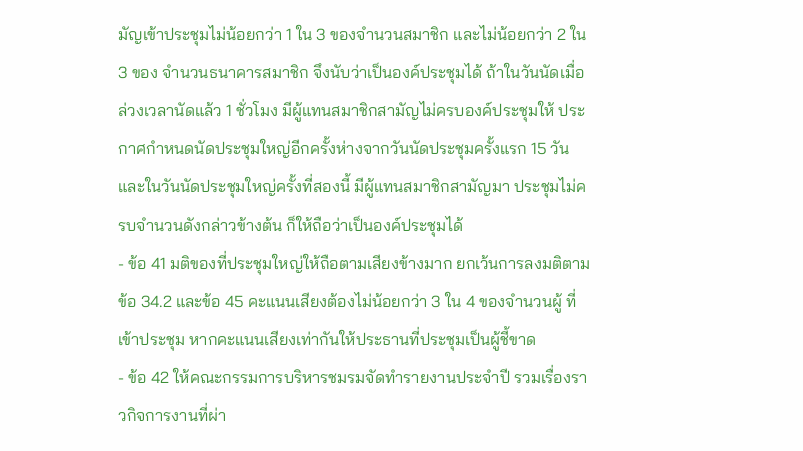มัญเข้าประชุมไม่น้อยกว่า 1 ใน 3 ของจำนวนสมาชิก และไม่น้อยกว่า 2 ใน 3 ของ จำนวนธนาคารสมาชิก จึงนับว่าเป็นองค์ประชุมได้ ถ้าในวันนัดเมื่อล่วงเวลานัดแล้ว 1 ชั่วโมง มีผู้แทนสมาชิกสามัญไม่ครบองค์ประชุมให้ ประกาศกำหนดนัดประชุมใหญ่อีกครั้งห่างจากวันนัดประชุมครั้งแรก 15 วัน และในวันนัดประชุมใหญ่ครั้งที่สองนี้ มีผู้แทนสมาชิกสามัญมา ประชุมไม่ครบจำนวนดังกล่าวข้างต้น ก็ให้ถือว่าเป็นองค์ประชุมได้
- ข้อ 41 มติของที่ประชุมใหญ่ให้ถือตามเสียงข้างมาก ยกเว้นการลงมติตามข้อ 34.2 และข้อ 45 คะแนนเสียงต้องไม่น้อยกว่า 3 ใน 4 ของจำนวนผู้ ที่เข้าประชุม หากคะแนนเสียงเท่ากันให้ประธานที่ประชุมเป็นผู้ชี้ขาด
- ข้อ 42 ให้คณะกรรมการบริหารชมรมจัดทำรายงานประจำปี รวมเรื่องราวกิจการงานที่ผ่า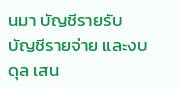นมา บัญชีรายรับ บัญชีรายจ่าย และงบดุล เสน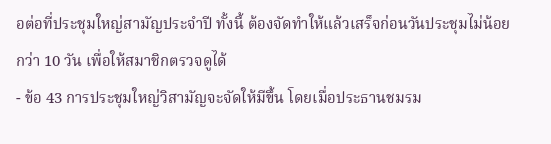อต่อที่ประชุมใหญ่สามัญประจำปี ทั้งนี้ ต้องจัดทำให้แล้วเสร็จก่อนวันประชุมไม่น้อยกว่า 10 วัน เพื่อให้สมาชิกตรวจดูได้
- ข้อ 43 การประชุมใหญ่วิสามัญจะจัดให้มีขึ้น โดยเมื่อประธานชมรม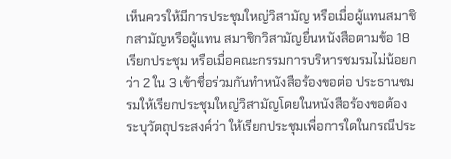เห็นควรให้มีการประชุมใหญ่วิสามัญ หรือเมื่อผู้แทนสมาชิกสามัญหรือผู้แทน สมาชิกวิสามัญยื่นหนังสือตามข้อ 18 เรียกประชุม หรือเมื่อคณะกรรมการบริหารชมรมไม่น้อยกว่า 2 ใน 3 เข้าชื่อร่วมกันทำหนังสือร้องขอต่อ ประธานชมรมให้เรียกประชุมใหญ่วิสามัญโดยในหนังสือร้องขอต้องระบุวัตถุประสงค์ว่า ให้เรียกประชุมเพื่อการใดในกรณีประ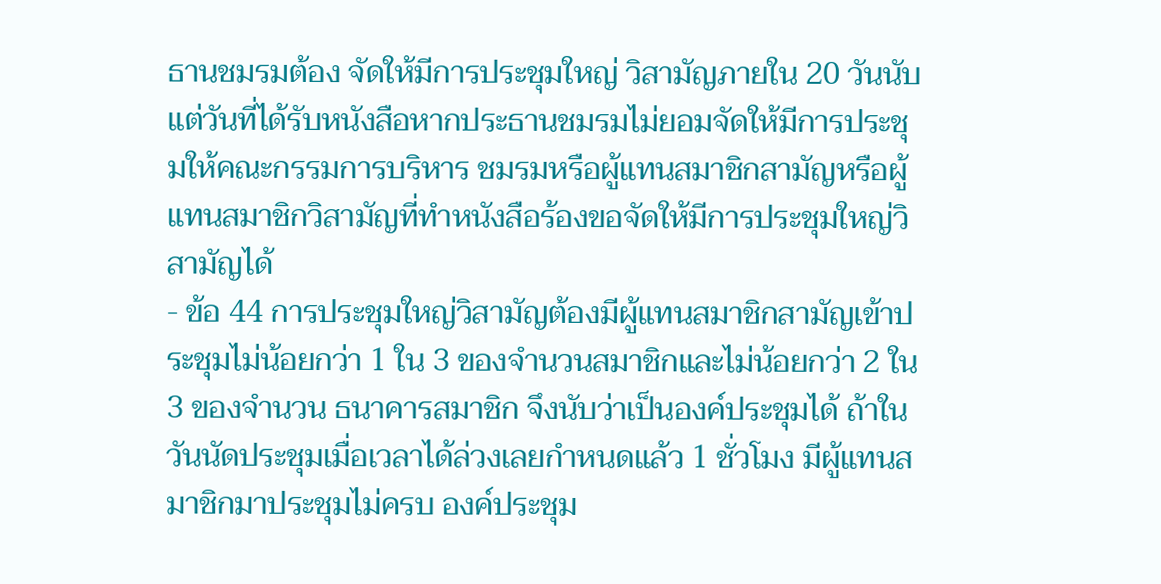ธานชมรมต้อง จัดให้มีการประชุมใหญ่ วิสามัญภายใน 20 วันนับแต่วันที่ได้รับหนังสือหากประธานชมรมไม่ยอมจัดให้มีการประชุมให้คณะกรรมการบริหาร ชมรมหรือผู้แทนสมาชิกสามัญหรือผู้แทนสมาชิกวิสามัญที่ทำหนังสือร้องขอจัดให้มีการประชุมใหญ่วิสามัญได้
- ข้อ 44 การประชุมใหญ่วิสามัญต้องมีผู้แทนสมาชิกสามัญเข้าประชุมไม่น้อยกว่า 1 ใน 3 ของจำนวนสมาชิกและไม่น้อยกว่า 2 ใน 3 ของจำนวน ธนาคารสมาชิก จึงนับว่าเป็นองค์ประชุมได้ ถ้าในวันนัดประชุมเมื่อเวลาได้ล่วงเลยกำหนดแล้ว 1 ชั่วโมง มีผู้แทนสมาชิกมาประชุมไม่ครบ องค์ประชุม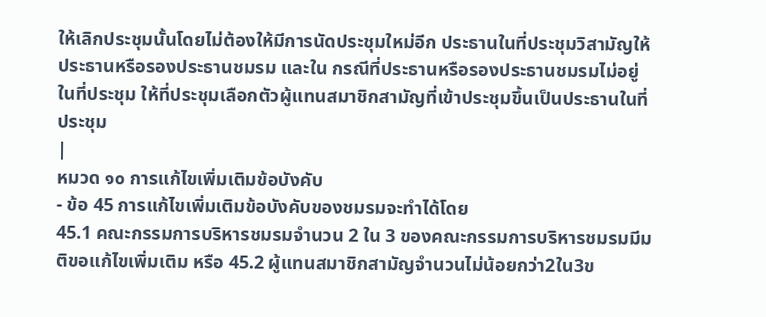ให้เลิกประชุมนั้นโดยไม่ต้องให้มีการนัดประชุมใหม่อีก ประธานในที่ประชุมวิสามัญให้ประธานหรือรองประธานชมรม และใน กรณีที่ประธานหรือรองประธานชมรมไม่อยู่ในที่ประชุม ให้ที่ประชุมเลือกตัวผู้แทนสมาชิกสามัญที่เข้าประชุมขึ้นเป็นประธานในที่ประชุม
|
หมวด ๑๐ การแก้ไขเพิ่มเติมข้อบังคับ
- ข้อ 45 การแก้ไขเพิ่มเติมข้อบังคับของชมรมจะทำได้โดย
45.1 คณะกรรมการบริหารชมรมจำนวน 2 ใน 3 ของคณะกรรมการบริหารชมรมมีมติขอแก้ไขเพิ่มเติม หรือ 45.2 ผู้แทนสมาชิกสามัญจำนวนไม่น้อยกว่า2ใน3ข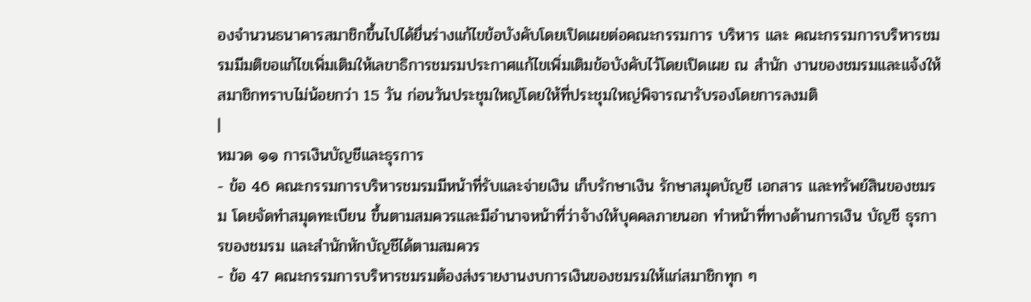องจำนวนธนาคารสมาชิกขึ้นไปได้ยื่นร่างแก้ไขข้อบังคับโดยเปิดเผยต่อคณะกรรมการ บริหาร และ คณะกรรมการบริหารชมรมมีมติขอแก้ไขเพิ่มเติมให้เลขาธิการชมรมประกาศแก้ไขเพิ่มเติมข้อบังคับไว้โดยเปิดเผย ณ สำนัก งานของชมรมและแจ้งให้สมาชิกทราบไม่น้อยกว่า 15 วัน ก่อนวันประชุมใหญ่โดยให้ที่ประชุมใหญ่พิจารณารับรองโดยการลงมติ
|
หมวด ๑๑ การเงินบัญชีและธุรการ
- ข้อ 46 คณะกรรมการบริหารชมรมมีหน้าที่รับและจ่ายเงิน เก็บรักษาเงิน รักษาสมุดบัญชี เอกสาร และทรัพย์สินของชมรม โดยจัดทำสมุดทะเบียน ขึ้นตามสมควรและมีอำนาจหน้าที่ว่าจ้างให้บุคคลภายนอก ทำหน้าที่ทางด้านการเงิน บัญชี ธุรการของชมรม และสำนักหักบัญชีได้ตามสมควร
- ข้อ 47 คณะกรรมการบริหารชมรมต้องส่งรายงานงบการเงินของชมรมให้แก่สมาชิกทุก ๆ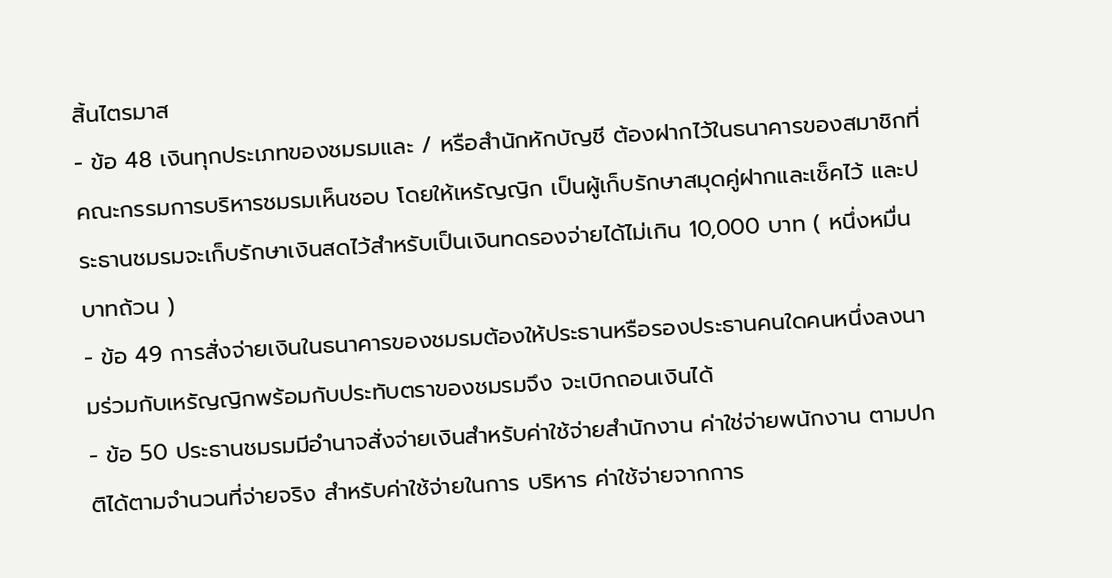สิ้นไตรมาส
- ข้อ 48 เงินทุกประเภทของชมรมและ / หรือสำนักหักบัญชี ต้องฝากไว้ในธนาคารของสมาชิกที่คณะกรรมการบริหารชมรมเห็นชอบ โดยให้เหรัญญิก เป็นผู้เก็บรักษาสมุดคู่ฝากและเช็คไว้ และประธานชมรมจะเก็บรักษาเงินสดไว้สำหรับเป็นเงินทดรองจ่ายได้ไม่เกิน 10,000 บาท ( หนึ่งหมื่นบาทถ้วน )
- ข้อ 49 การสั่งจ่ายเงินในธนาคารของชมรมต้องให้ประธานหรือรองประธานคนใดคนหนึ่งลงนามร่วมกับเหรัญญิกพร้อมกับประทับตราของชมรมจึง จะเบิกถอนเงินได้
- ข้อ 50 ประธานชมรมมีอำนาจสั่งจ่ายเงินสำหรับค่าใช้จ่ายสำนักงาน ค่าใช่จ่ายพนักงาน ตามปกติได้ตามจำนวนที่จ่ายจริง สำหรับค่าใช้จ่ายในการ บริหาร ค่าใช้จ่ายจากการ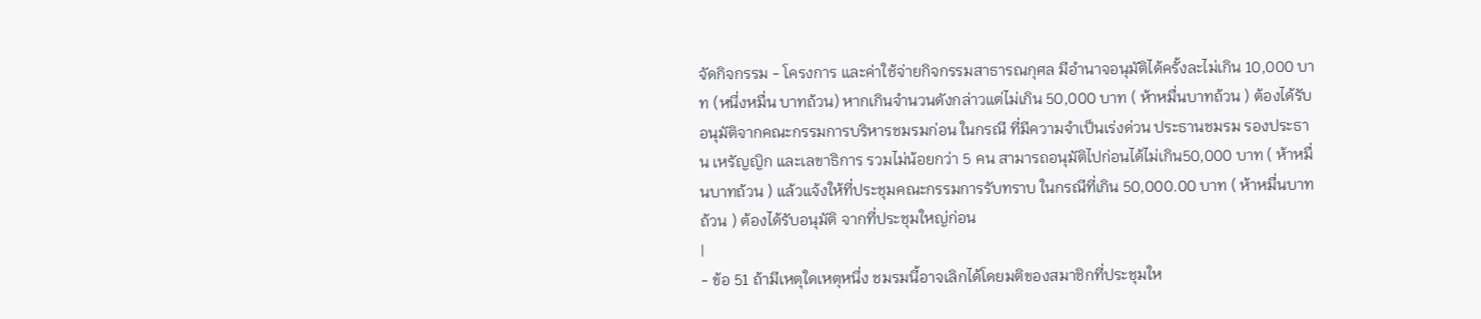จัดกิจกรรม - โครงการ และค่าใช้จ่ายกิจกรรมสาธารณกุศล มีอำนาจอนุมัติได้ครั้งละไม่เกิน 10,000 บาท (หนึ่งหมื่น บาทถ้วน) หากเกินจำนวนดังกล่าวแต่ไม่เกิน 50,000 บาท ( ห้าหมื่นบาทถ้วน ) ต้องได้รับอนุมัติจากคณะกรรมการบริหารชมรมก่อน ในกรณี ที่มีความจำเป็นเร่งด่วน ประธานชมรม รองประธาน เหรัญญิก และเลขาธิการ รวมไม่น้อยกว่า 5 คน สามารถอนุมัติไปก่อนได้ไม่เกิน50,000 บาท ( ห้าหมื่นบาทถ้วน ) แล้วแจ้งให้ที่ประชุมคณะกรรมการรับทราบ ในกรณีที่เกิน 50,000.00 บาท ( ห้าหมื่นบาทถ้วน ) ต้องได้รับอนุมัติ จากที่ประชุมใหญ่ก่อน
|
- ข้อ 51 ถ้ามีเหตุใดเหตุหนึ่ง ชมรมนี้อาจเลิกได้โดยมติของสมาชิกที่ประชุมให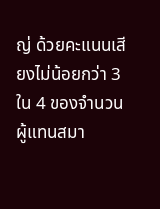ญ่ ด้วยคะแนนเสียงไม่น้อยกว่า 3 ใน 4 ของจำนวนผู้แทนสมา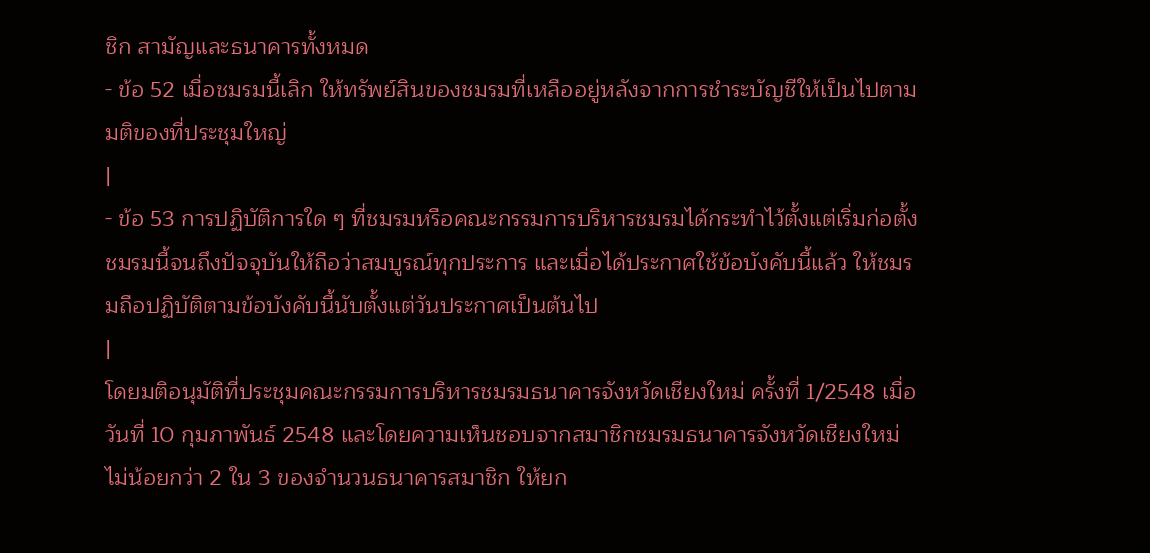ชิก สามัญและธนาคารทั้งหมด
- ข้อ 52 เมื่อชมรมนี้เลิก ให้ทรัพย์สินของชมรมที่เหลืออยู่หลังจากการชำระบัญชีให้เป็นไปตามมติของที่ประชุมใหญ่
|
- ข้อ 53 การปฏิบัติการใด ๆ ที่ชมรมหรือคณะกรรมการบริหารชมรมได้กระทำไว้ตั้งแต่เริ่มก่อตั้งชมรมนี้จนถึงปัจจุบันให้ถือว่าสมบูรณ์ทุกประการ และเมื่อได้ประกาศใช้ข้อบังคับนี้แล้ว ให้ชมรมถือปฏิบัติตามข้อบังคับนี้นับตั้งแต่วันประกาศเป็นต้นไป
|
โดยมติอนุมัติที่ประชุมคณะกรรมการบริหารชมรมธนาคารจังหวัดเชียงใหม่ ครั้งที่ 1/2548 เมื่อวันที่ 10 กุมภาพันธ์ 2548 และโดยความเห็นชอบจากสมาชิกชมรมธนาคารจังหวัดเชียงใหม่ ไม่น้อยกว่า 2 ใน 3 ของจำนวนธนาคารสมาชิก ให้ยก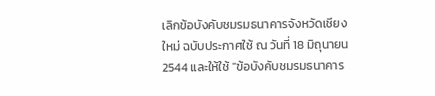เลิกข้อบังคับชมรมธนาคารจังหวัดเชียงใหม่ ฉบับประกาศใช้ ณ วันที่ 18 มิถุนายน 2544 และให้ใช้ "ข้อบังคับชมรมธนาคาร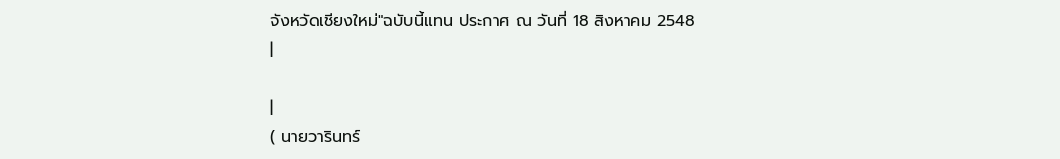จังหวัดเชียงใหม่"ฉบับนี้แทน ประกาศ ณ วันที่ 18 สิงหาคม 2548
|

|
( นายวารินทร์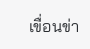เขื่อนข่า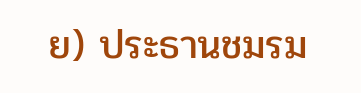ย) ประธานชมรม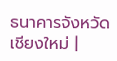ธนาคารจังหวัดเชียงใหม่ |